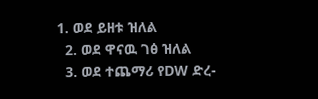1. ወደ ይዘቱ ዝለል
  2. ወደ ዋናዉ ገፅ ዝለል
  3. ወደ ተጨማሪ የDW ድረ-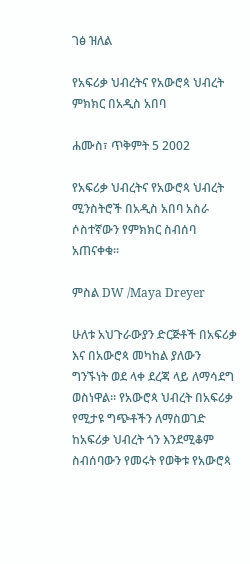ገፅ ዝለል

የአፍሪቃ ህብረትና የአውሮጳ ህብረት ምክክር በአዲስ አበባ

ሐሙስ፣ ጥቅምት 5 2002

የአፍሪቃ ህብረትና የአውሮጳ ህብረት ሚንስትሮች በአዲስ አበባ አስራ ሶስተኛውን የምክክር ስብሰባ አጠናቀቁ።

ምስል DW /Maya Dreyer

ሁለቱ አህጉራውያን ድርጅቶች በአፍሪቃ እና በአውሮጳ መካከል ያለውን ግንኙነት ወደ ላቀ ደረጃ ላይ ለማሳደግ ወስነዋል። የአውሮጳ ህብረት በአፍሪቃ የሚታዩ ግጭቶችን ለማስወገድ ከአፍሪቃ ህብረት ጎን እንደሚቆም ስብሰባውን የመሩት የወቅቱ የአውሮጳ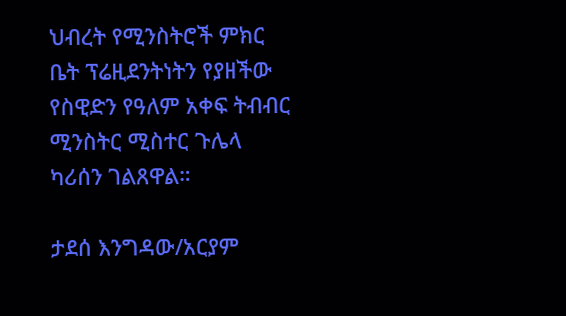ህብረት የሚንስትሮች ምክር ቤት ፕሬዚደንትነትን የያዘችው የስዊድን የዓለም አቀፍ ትብብር ሚንስትር ሚስተር ጉሌላ ካሪሰን ገልጸዋል።

ታደሰ እንግዳው/አርያም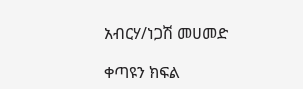አብርሃ/ነጋሽ መሀመድ

ቀጣዩን ክፍል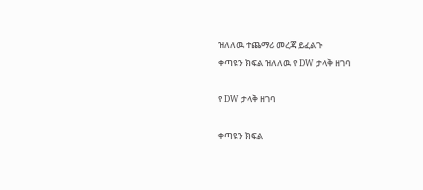ዝለለዉ ተጨማሪ መረጃ ይፈልጉ
ቀጣዩን ክፍል ዝለለዉ የ DW ታላቅ ዘገባ

የ DW ታላቅ ዘገባ

ቀጣዩን ክፍል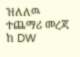ዝለለዉ ተጨማሪ መረጃ ከ DW